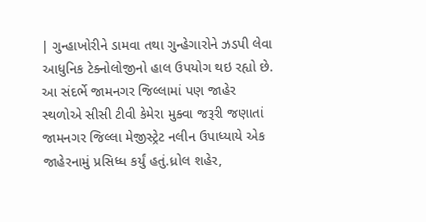| ગુન્હાખોરીને ડામવા તથા ગુન્હેગારોને ઝડપી લેવા આધુનિક ટેક્નોલોજીનો હાલ ઉપયોગ થઇ રહ્યો છે. આ સંદર્ભે જામનગર જિલ્લામાં પણ જાહેર સ્થળોએ સીસી ટીવી કેમેરા મુક્વા જરૂરી જણાતાં જામનગર જિલ્લા મેજીસ્ટ્રેટ નલીન ઉપાધ્યાયે એક જાહેરનામું પ્રસિધ્ધ કર્યું હતું.ધ્રોલ શહેર,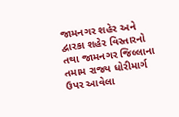જામનગર શહેર અને દ્વારકા શહેર વિસ્તારનો તથા જામનગર જિલ્લાના તમામ રાજ્ય ધોરીમાર્ગ ઉપર આવેલા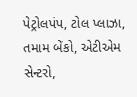પેટ્રોલપંપ, ટોલ પ્લાઝા, તમામ બેંકો, એટીએમ સેન્ટરો,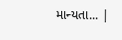માન્યતા... |